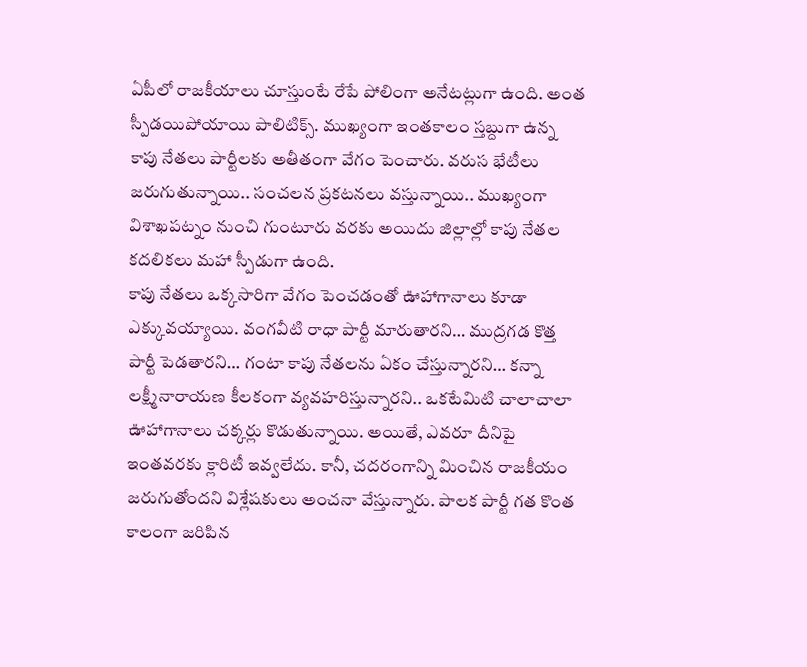ఏపీలో రాజకీయాలు చూస్తుంటే రేపే పోలింగా అనేటట్లుగా ఉంది. అంత స్పీడయిపోయాయి పాలిటిక్స్. ముఖ్యంగా ఇంతకాలం స్తబ్దుగా ఉన్న కాపు నేతలు పార్టీలకు అతీతంగా వేగం పెంచారు. వరుస భేటీలు జరుగుతున్నాయి.. సంచలన ప్రకటనలు వస్తున్నాయి.. ముఖ్యంగా విశాఖపట్నం నుంచి గుంటూరు వరకు అయిదు జిల్లాల్లో కాపు నేతల కదలికలు మహా స్పీడుగా ఉంది.
కాపు నేతలు ఒక్కసారిగా వేగం పెంచడంతో ఊహాగానాలు కూడా ఎక్కువయ్యాయి. వంగవీటి రాధా పార్టీ మారుతారని… ముద్రగడ కొత్త పార్టీ పెడతారని… గంటా కాపు నేతలను ఏకం చేస్తున్నారని… కన్నా లక్ష్మీనారాయణ కీలకంగా వ్యవహరిస్తున్నారని.. ఒకటేమిటి చాలాచాలా ఊహాగానాలు చక్కర్లు కొడుతున్నాయి. అయితే, ఎవరూ దీనిపై ఇంతవరకు క్లారిటీ ఇవ్వలేదు. కానీ, చదరంగాన్ని మించిన రాజకీయం జరుగుతోందని విశ్లేషకులు అంచనా వేస్తున్నారు. పాలక పార్టీ గత కొంత కాలంగా జరిపిన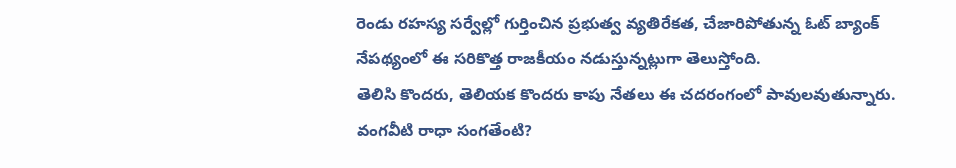రెండు రహస్య సర్వేల్లో గుర్తించిన ప్రభుత్వ వ్యతిరేకత, చేజారిపోతున్న ఓట్ బ్యాంక్ నేపథ్యంలో ఈ సరికొత్త రాజకీయం నడుస్తున్నట్లుగా తెలుస్తోంది.
తెలిసి కొందరు, తెలియక కొందరు కాపు నేతలు ఈ చదరంగంలో పావులవుతున్నారు.
వంగవీటి రాధా సంగతేంటి?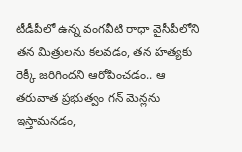టీడీపీలో ఉన్న వంగవీటి రాధా వైసీపీలోని తన మిత్రులను కలవడం, తన హత్యకు రెక్కీ జరిగిందని ఆరోపించడం.. ఆ తరువాత ప్రభుత్వం గన్ మెన్లను ఇస్తామనడం,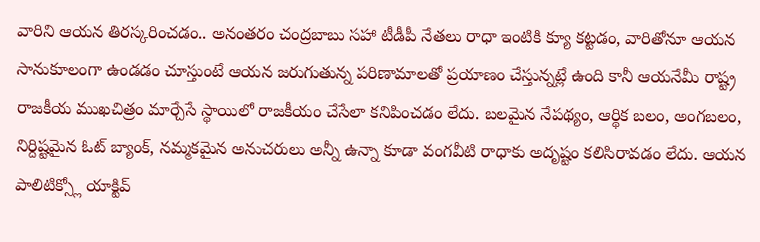వారిని ఆయన తిరస్కరించడం.. అనంతరం చంద్రబాబు సహా టీడీపీ నేతలు రాధా ఇంటికి క్యూ కట్టడం, వారితోనూ ఆయన సానుకూలంగా ఉండడం చూస్తుంటే ఆయన జరుగుతున్న పరిణామాలతో ప్రయాణం చేస్తున్నట్లే ఉంది కానీ ఆయనేమీ రాష్ట్ర రాజకీయ ముఖచిత్రం మార్చేసే స్థాయిలో రాజకీయం చేసేలా కనిపించడం లేదు. బలమైన నేపథ్యం, ఆర్థిక బలం, అంగబలం, నిర్దిష్టమైన ఓట్ బ్యాంక్, నమ్మకమైన అనుచరులు అన్నీ ఉన్నా కూడా వంగవీటి రాధాకు అదృష్టం కలిసిరావడం లేదు. ఆయన పాలిటిక్స్లో యాక్టివ్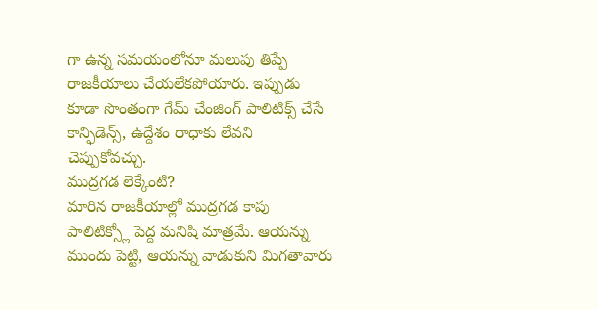గా ఉన్న సమయంలోనూ మలుపు తిప్పే రాజకీయాలు చేయలేకపోయారు. ఇప్పుడు కూడా సొంతంగా గేమ్ చేంజింగ్ పాలిటిక్స్ చేసే కాన్ఫిడెన్స్, ఉద్దేశం రాధాకు లేవని చెప్పుకోవచ్చు.
ముద్రగడ లెక్కేంటి?
మారిన రాజకీయాల్లో ముద్రగడ కాపు పాలిటిక్స్లో పెద్ద మనిషి మాత్రమే. ఆయన్ను ముందు పెట్టి, ఆయన్ను వాడుకుని మిగతావారు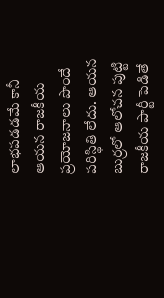లాభపడడమే కానీ ఆయన రాజకీయ ప్రయోజనాలు పొందే పరిస్థితి లేదు. ఆయన బుర్రలో ఆలోచన పుట్టి రాజకీయ పార్టీ పెడితే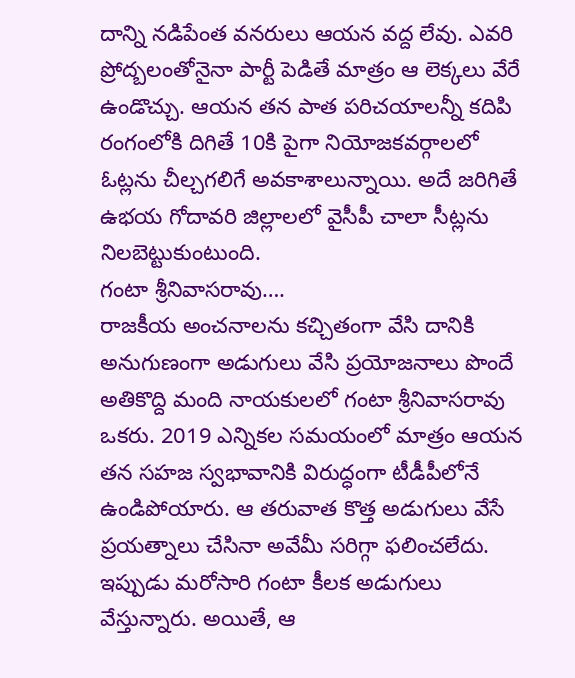దాన్ని నడిపేంత వనరులు ఆయన వద్ద లేవు. ఎవరి ప్రోద్బలంతోనైనా పార్టీ పెడితే మాత్రం ఆ లెక్కలు వేరే ఉండొచ్చు. ఆయన తన పాత పరిచయాలన్నీ కదిపి రంగంలోకి దిగితే 10కి పైగా నియోజకవర్గాలలో ఓట్లను చీల్చగలిగే అవకాశాలున్నాయి. అదే జరిగితే ఉభయ గోదావరి జిల్లాలలో వైసీపీ చాలా సీట్లను నిలబెట్టుకుంటుంది.
గంటా శ్రీనివాసరావు….
రాజకీయ అంచనాలను కచ్చితంగా వేసి దానికి అనుగుణంగా అడుగులు వేసి ప్రయోజనాలు పొందే అతికొద్ది మంది నాయకులలో గంటా శ్రీనివాసరావు ఒకరు. 2019 ఎన్నికల సమయంలో మాత్రం ఆయన తన సహజ స్వభావానికి విరుద్ధంగా టీడీపీలోనే ఉండిపోయారు. ఆ తరువాత కొత్త అడుగులు వేసే ప్రయత్నాలు చేసినా అవేమీ సరిగ్గా ఫలించలేదు. ఇప్పుడు మరోసారి గంటా కీలక అడుగులు వేస్తున్నారు. అయితే, ఆ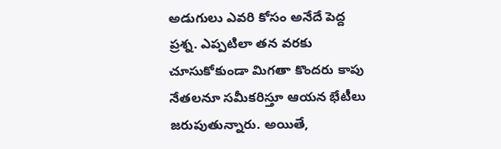అడుగులు ఎవరి కోసం అనేదే పెద్ద ప్రశ్న. ఎప్పటిలా తన వరకు చూసుకోకుండా మిగతా కొందరు కాపు నేతలనూ సమీకరిస్తూ ఆయన భేటీలు జరుపుతున్నారు. అయితే,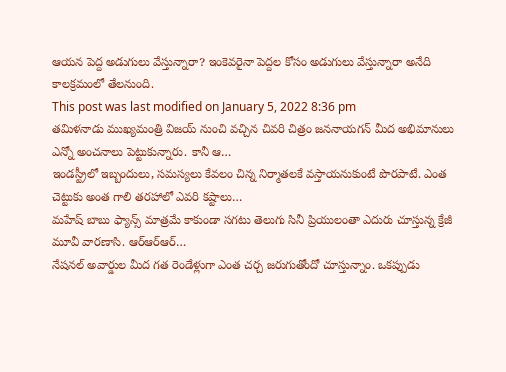ఆయన పెద్ద అడుగులు వేస్తున్నారా? ఇంకెవరైనా పెద్దల కోసం అడుగులు వేస్తున్నారా అనేది కాలక్రమంలో తేలనుంది.
This post was last modified on January 5, 2022 8:36 pm
తమిళనాడు ముఖ్యమంత్రి విజయ్ నుంచి వచ్చిన చివరి చిత్రం జననాయగన్ మీద అభిమానులు ఎన్నో అంచనాలు పెట్టుకున్నారు. కానీ ఆ…
ఇండస్ట్రీలో ఇబ్బందులు, సమస్యలు కేవలం చిన్న నిర్మాతలకే వస్తాయనుకుంటే పొరపాటే. ఎంత చెట్టుకు అంత గాలి తరహాలో ఎవరి కష్టాలు…
మహేష్ బాబు ఫ్యాన్స్ మాత్రమే కాకుండా సగటు తెలుగు సినీ ప్రియులంతా ఎదురు చూస్తున్న క్రేజీ మూవీ వారణాసి. ఆర్ఆర్ఆర్…
నేషనల్ అవార్డుల మీద గత రెండేళ్లుగా ఎంత చర్చ జరుగుతోందో చూస్తున్నాం. ఒకప్పుడు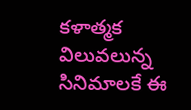కళాత్మక విలువలున్న సినిమాలకే ఈ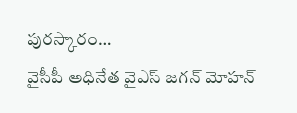పురస్కారం…
వైసీపీ అధినేత వైఎస్ జగన్ మోహన్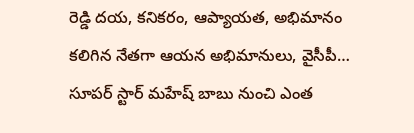రెడ్డి దయ, కనికరం, ఆప్యాయత, అభిమానం కలిగిన నేతగా ఆయన అభిమానులు, వైసీపీ…
సూపర్ స్టార్ మహేష్ బాబు నుంచి ఎంత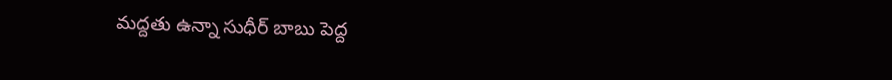మద్దతు ఉన్నా సుధీర్ బాబు పెద్ద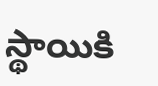స్థాయికి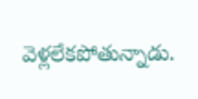వెళ్లలేకపోతున్నాడు.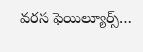వరస ఫెయిల్యూర్స్…